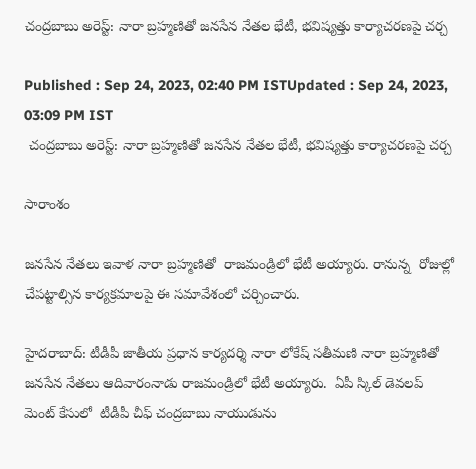చంద్రబాబు అరెస్ట్: నారా బ్రహ్మణితో జనసేన నేతల భేటీ, భవిష్యత్తు కార్యాచరణపై చర్చ

Published : Sep 24, 2023, 02:40 PM ISTUpdated : Sep 24, 2023, 03:09 PM IST
 చంద్రబాబు అరెస్ట్: నారా బ్రహ్మణితో జనసేన నేతల భేటీ, భవిష్యత్తు కార్యాచరణపై చర్చ

సారాంశం

జనసేన నేతలు ఇవాళ నారా బ్రహ్మణితో  రాజమండ్రిలో భేటీ అయ్యారు. రానున్న  రోజుల్లో  చేపట్టాల్సిన కార్యక్రమాలపై ఈ సమావేశంలో చర్చించారు.

హైదరాబాద్: టీడీపీ జాతీయ ప్రధాన కార్యదర్శి నారా లోకేష్ సతీమణి నారా బ్రహ్మణితో  జనసేన నేతలు ఆదివారంనాడు రాజమండ్రిలో భేటీ అయ్యారు.  ఏపీ స్కిల్ డెవలప్ మెంట్ కేసులో  టీడీపీ చీఫ్ చంద్రబాబు నాయుడును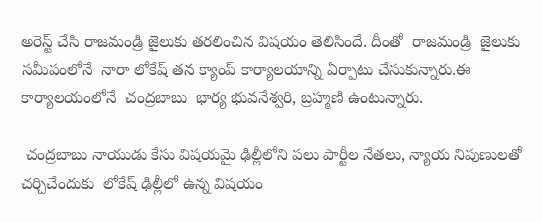అరెస్ట్ చేసి రాజమండ్రి జైలుకు తరలించిన విషయం తెలిసిందే. దీంతో  రాజమండ్రి  జైలుకు సమీపంలోనే  నారా లోకేష్ తన క్యాంప్ కార్యాలయాన్ని ఏర్పాటు చేసుకున్నారు.ఈ కార్యాలయంలోనే  చంద్రబాబు  భార్య భువనేశ్వరి, బ్రహ్మణి ఉంటున్నారు.

 చంద్రబాబు నాయుడు కేసు విషయమై ఢిల్లీలోని పలు పార్టీల నేతలు, న్యాయ నిపుణులతో చర్చిచేందుకు  లోకేష్ ఢిల్లీలో ఉన్న విషయం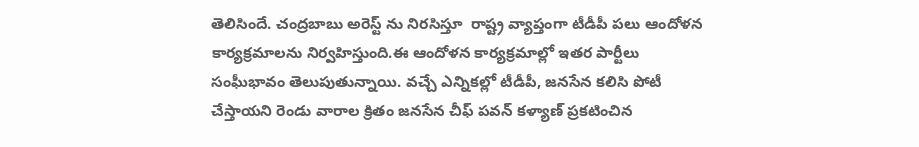తెలిసిందే. చంద్రబాబు అరెస్ట్ ను నిరసిస్తూ  రాష్ట్ర వ్యాప్తంగా టీడీపీ పలు ఆందోళన కార్యక్రమాలను నిర్వహిస్తుంది.ఈ ఆందోళన కార్యక్రమాల్లో ఇతర పార్టీలు సంఘీభావం తెలుపుతున్నాయి. వచ్చే ఎన్నికల్లో టీడీపీ, జనసేన కలిసి పోటీ చేస్తాయని రెండు వారాల క్రితం జనసేన చీఫ్ పవన్ కళ్యాణ్ ప్రకటించిన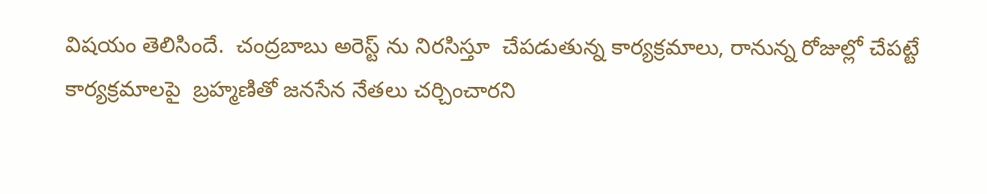విషయం తెలిసిందే.  చంద్రబాబు అరెస్ట్ ను నిరసిస్తూ  చేపడుతున్న కార్యక్రమాలు, రానున్న రోజుల్లో చేపట్టే కార్యక్రమాలపై  బ్రహ్మణితో జనసేన నేతలు చర్చించారని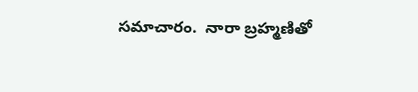సమాచారం.  నారా బ్రహ్మణితో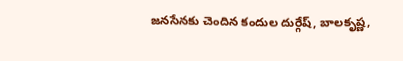జనసేనకు చెందిన కందుల దుర్గేష్, బాలకృష్ణ,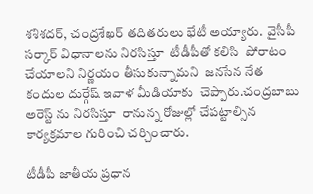శశిశదర్, చంద్రశేఖర్ తదితరులు భేటీ అయ్యారు.  వైసీపీ సర్కార్ విధానాలను నిరసిస్తూ  టీడీపీతో కలిసి  పోరాటం చేయాలని నిర్ణయం తీసుకున్నామని  జనసేన నేత  కందుల దుర్గేష్ ఇవాళ మీడియాకు  చెప్పారు.చంద్రబాబు అరెస్ట్ ను నిరసిస్తూ  రానున్న రోజుల్లో చేపట్టాల్సిన కార్యక్రమాల గురించి చర్చించారు.

టీడీపీ జాతీయ ప్రధాన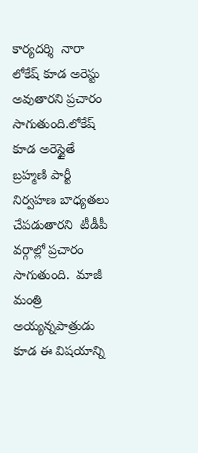కార్యదర్శి  నారా లోకేష్ కూడ అరెస్టు అవుతారని ప్రచారం సాగుతుంది.లోకేష్ కూడ అరెస్టైతే  బ్రహ్మణి పార్టీ నిర్వహణ బాధ్యతలు చేపడుతారని  టీడీపీ వర్గాల్లో ప్రచారం సాగుతుంది.  మాజీ మంత్రి అయ్యన్నపాత్రుడు కూడ ఈ విషయాన్ని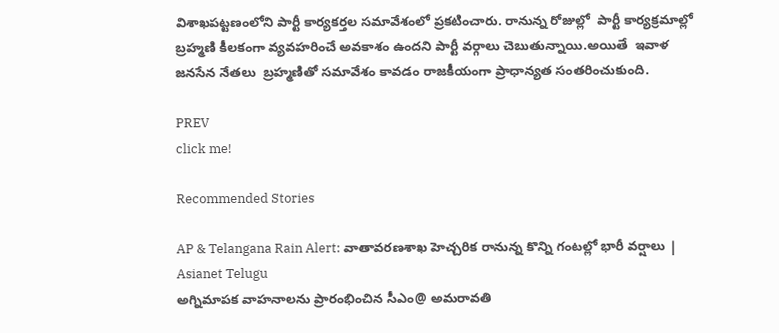విశాఖపట్టణంలోని పార్టీ కార్యకర్తల సమావేశంలో ప్రకటించారు. రానున్న రోజుల్లో  పార్టీ కార్యక్రమాల్లో బ్రహ్మణి కీలకంగా వ్యవహరించే అవకాశం ఉందని పార్టీ వర్గాలు చెబుతున్నాయి.అయితే  ఇవాళ జనసేన నేతలు  బ్రహ్మణితో సమావేశం కావడం రాజకీయంగా ప్రాధాన్యత సంతరించుకుంది.

PREV
click me!

Recommended Stories

AP & Telangana Rain Alert: వాతావరణశాఖ హెచ్చరిక రానున్న కొన్ని గంటల్లో భారీ వర్షాలు | Asianet Telugu
అగ్నిమాపక వాహనాలను ప్రారంభించిన సీఎం@ అమరావతి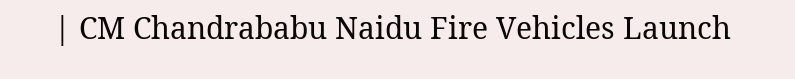| CM Chandrababu Naidu Fire Vehicles Launch